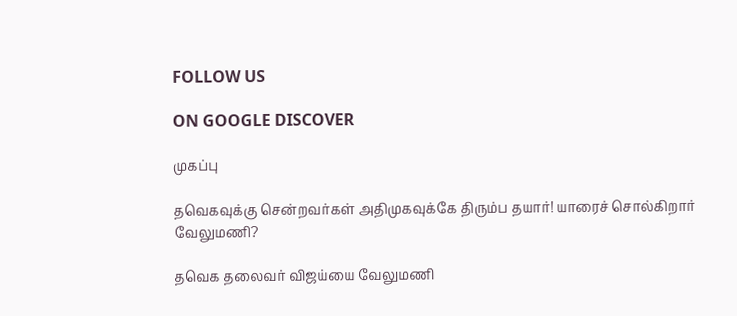FOLLOW US

ON GOOGLE DISCOVER

முகப்பு

தவெகவுக்கு சென்றவர்கள் அதிமுகவுக்கே திரும்ப தயார்! யாரைச் சொல்கிறார் வேலுமணி?

தவெக தலைவர் விஜய்யை வேலுமணி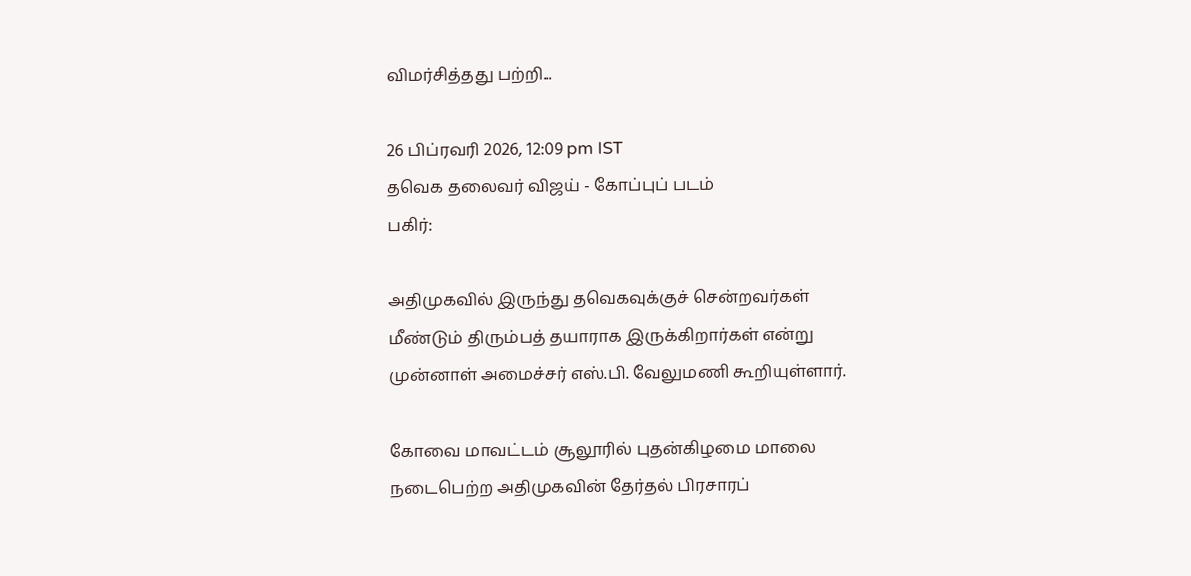விமர்சித்தது பற்றி...

26 பிப்ரவரி 2026, 12:09 pm IST
தவெக தலைவர் விஜய் - கோப்புப் படம்
பகிர்:

அதிமுகவில் இருந்து தவெகவுக்குச் சென்றவர்கள் மீண்டும் திரும்பத் தயாராக இருக்கிறார்கள் என்று முன்னாள் அமைச்சர் எஸ்.பி. வேலுமணி கூறியுள்ளார்.

கோவை மாவட்டம் சூலூரில் புதன்கிழமை மாலை நடைபெற்ற அதிமுகவின் தேர்தல் பிரசாரப்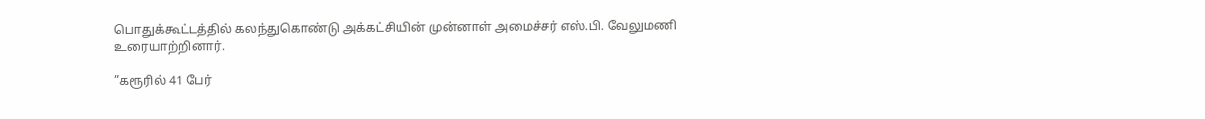பொதுக்கூட்டத்தில் கலந்துகொண்டு அக்கட்சியின் முன்னாள் அமைச்சர் எஸ்.பி. வேலுமணி உரையாற்றினார்.

”கரூரில் 41 பேர்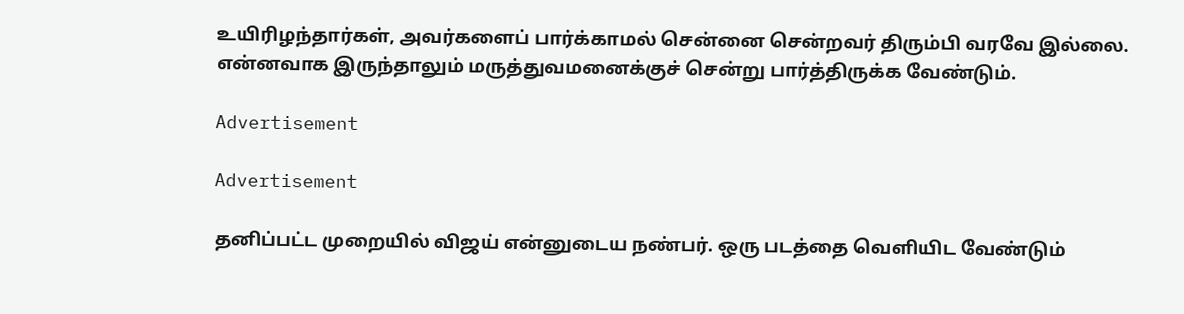உயிரிழந்தார்கள், அவர்களைப் பார்க்காமல் சென்னை சென்றவர் திரும்பி வரவே இல்லை. என்னவாக இருந்தாலும் மருத்துவமனைக்குச் சென்று பார்த்திருக்க வேண்டும்.

Advertisement

Advertisement

தனிப்பட்ட முறையில் விஜய் என்னுடைய நண்பர். ஒரு படத்தை வெளியிட வேண்டும்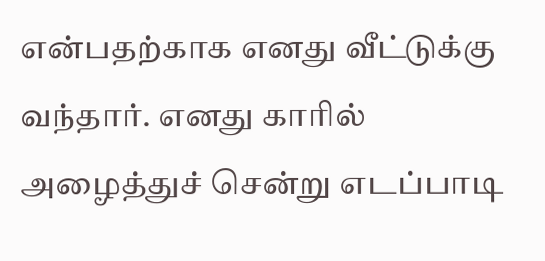என்பதற்காக எனது வீட்டுக்கு வந்தார். எனது காரில் அழைத்துச் சென்று எடப்பாடி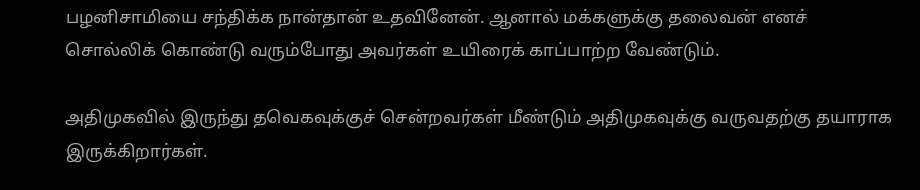பழனிசாமியை சந்திக்க நான்தான் உதவினேன். ஆனால் மக்களுக்கு தலைவன் எனச் சொல்லிக் கொண்டு வரும்போது அவர்கள் உயிரைக் காப்பாற்ற வேண்டும்.

அதிமுகவில் இருந்து தவெகவுக்குச் சென்றவர்கள் மீண்டும் அதிமுகவுக்கு வருவதற்கு தயாராக இருக்கிறார்கள்.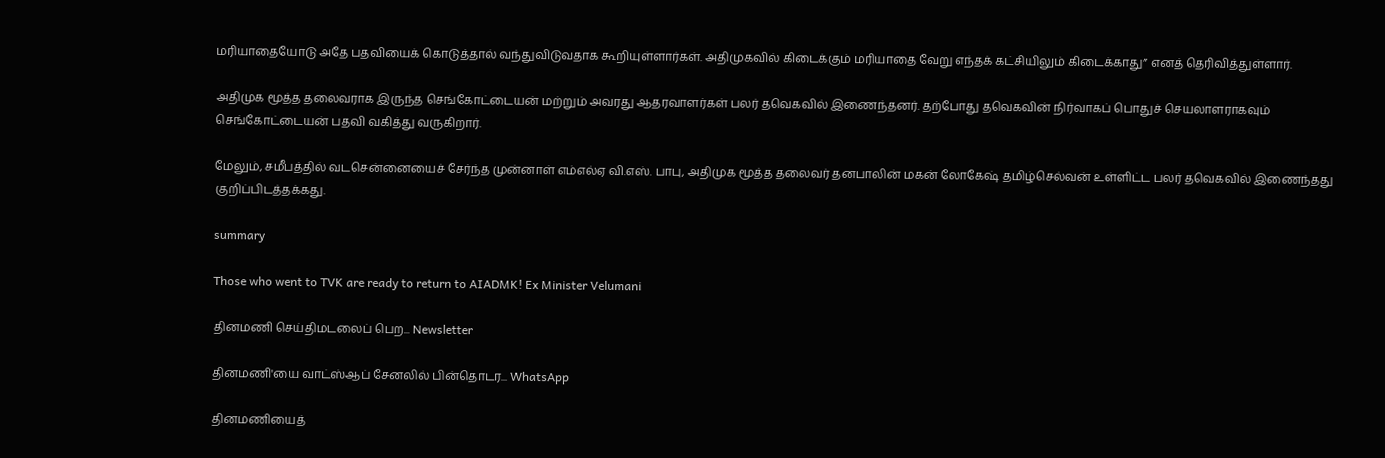மரியாதையோடு அதே பதவியைக் கொடுத்தால் வந்துவிடுவதாக கூறியுள்ளார்கள். அதிமுகவில் கிடைக்கும் மரியாதை வேறு எந்தக் கட்சியிலும் கிடைக்காது” எனத் தெரிவித்துள்ளார்.

அதிமுக மூத்த தலைவராக இருந்த செங்கோட்டையன் மற்றும் அவரது ஆதரவாளர்கள் பலர் தவெகவில் இணைந்தனர். தற்போது தவெகவின் நிர்வாகப் பொதுச் செயலாளராகவும் செங்கோட்டையன் பதவி வகித்து வருகிறார்.

மேலும், சமீபத்தில் வடசென்னையைச் சேர்ந்த முன்னாள் எம்எல்ஏ வி.எஸ். பாபு, அதிமுக மூத்த தலைவர் தனபாலின் மகன் லோகேஷ் தமிழ்செல்வன் உள்ளிட்ட பலர் தவெகவில் இணைந்தது குறிப்பிடத்தக்கது.

summary

Those who went to TVK are ready to return to AIADMK! Ex Minister Velumani

தினமணி செய்திமடலைப் பெற... Newsletter

தினமணி'யை வாட்ஸ்ஆப் சேனலில் பின்தொடர... WhatsApp

தினமணியைத்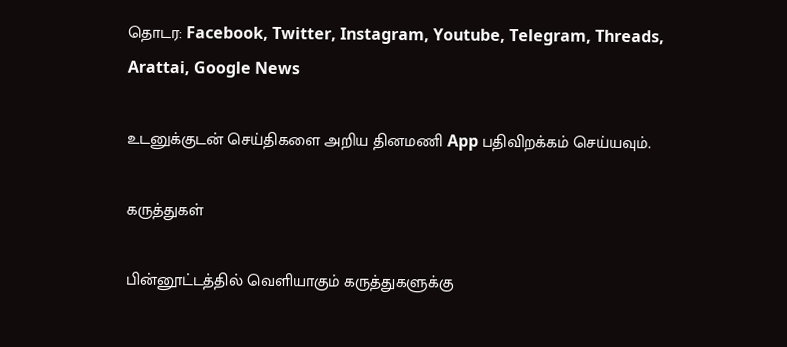தொடர: Facebook, Twitter, Instagram, Youtube, Telegram, Threads, Arattai, Google News

உடனுக்குடன் செய்திகளை அறிய தினமணி App பதிவிறக்கம் செய்யவும்.

கருத்துகள்

பின்னூட்டத்தில் வெளியாகும் கருத்துகளுக்கு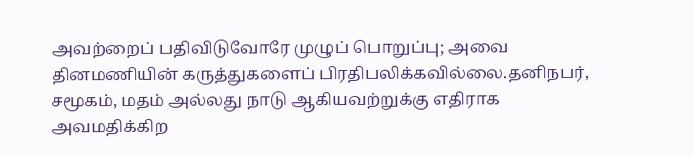அவற்றைப் பதிவிடுவோரே முழுப் பொறுப்பு; அவை தினமணியின் கருத்துகளைப் பிரதிபலிக்கவில்லை.தனிநபர், சமூகம், மதம் அல்லது நாடு ஆகியவற்றுக்கு எதிராக அவமதிக்கிற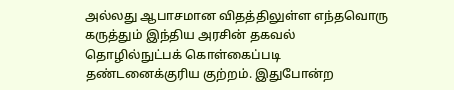அல்லது ஆபாசமான விதத்திலுள்ள எந்தவொரு கருத்தும் இந்திய அரசின் தகவல் தொழில்நுட்பக் கொள்கைப்படி தண்டனைக்குரிய குற்றம். இதுபோன்ற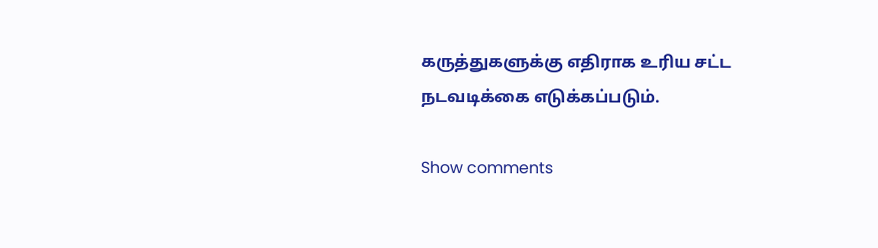கருத்துகளுக்கு எதிராக உரிய சட்ட நடவடிக்கை எடுக்கப்படும்.

Show comments